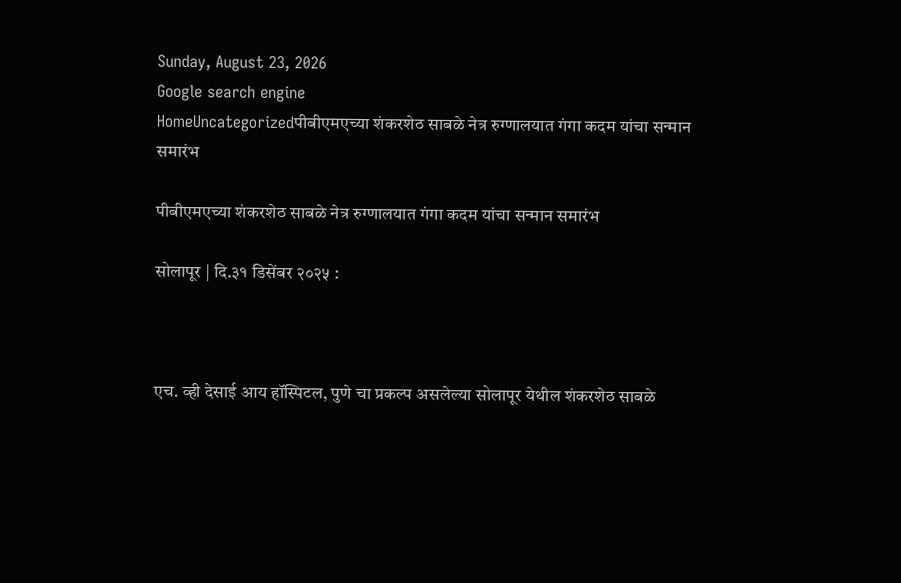Sunday, August 23, 2026
Google search engine
HomeUncategorizedपीबीएमएच्या शंकरशेठ साबळे नेत्र रुग्णालयात गंगा कदम यांचा सन्मान समारंभ

पीबीएमएच्या शंकरशेठ साबळे नेत्र रुग्णालयात गंगा कदम यांचा सन्मान समारंभ

सोलापूर | दि.३१ डिसेंबर २०२५ :



एच. व्ही देसाई आय हॉस्पिटल, पुणे चा प्रकल्प असलेल्या सोलापूर येथील शंकरशेठ साबळे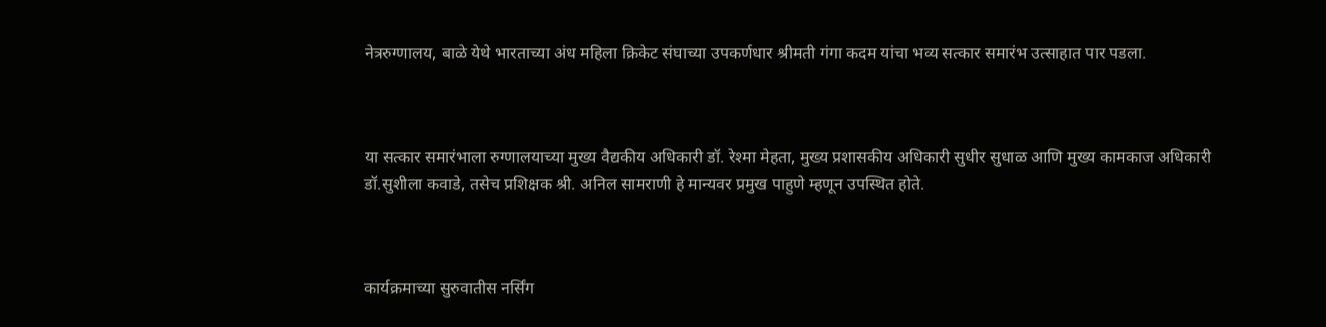नेत्ररुग्णालय, बाळे येथे भारताच्या अंध महिला क्रिकेट संघाच्या उपकर्णधार श्रीमती गंगा कदम यांचा भव्य सत्कार समारंभ उत्साहात पार पडला.



या सत्कार समारंभाला रुग्णालयाच्या मुख्य वैद्यकीय अधिकारी डॉ. रेश्मा मेहता, मुख्य प्रशासकीय अधिकारी सुधीर सुधाळ आणि मुख्य कामकाज अधिकारी डॉ.सुशीला कवाडे, तसेच प्रशिक्षक श्री. अनिल सामराणी हे मान्यवर प्रमुख पाहुणे म्हणून उपस्थित होते.



कार्यक्रमाच्या सुरुवातीस नर्सिंग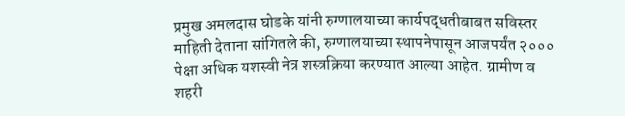प्रमुख अमलदास घोडके यांनी रुग्णालयाच्या कार्यपद्धतीबाबत सविस्तर माहिती देताना सांगितले की, रुग्णालयाच्या स्थापनेपासून आजपर्यंत २००० पेक्षा अधिक यशस्वी नेत्र शस्त्रक्रिया करण्यात आल्या आहेत. ग्रामीण व शहरी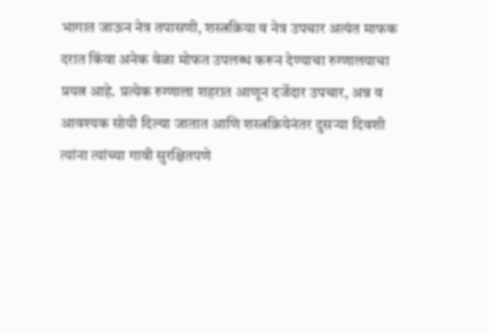भागात जाऊन नेत्र तपासणी, शस्त्रक्रिया व नेत्र उपचार अत्यंत माफक दरात किंवा अनेक वेळा मोफत उपलब्ध करून देण्याचा रुग्णालयाचा प्रयत्न आहे. प्रत्येक रुग्णाला शहरात आणून दर्जेदार उपचार, अन्न व आवश्यक सोयी दिल्या जातात आणि शस्त्रक्रियेनंतर दुसऱ्या दिवशी त्यांना त्यांच्या गावी सुरक्षितपणे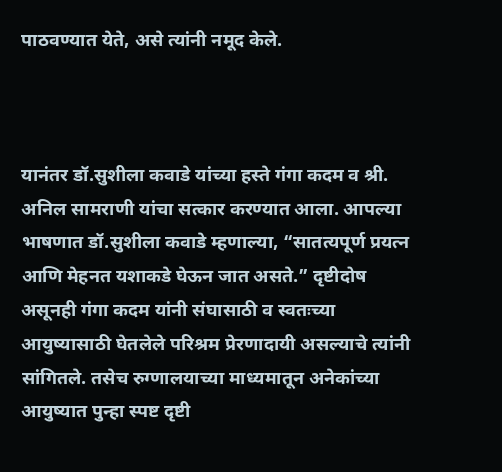पाठवण्यात येते, असे त्यांनी नमूद केले.



यानंतर डॉ.सुशीला कवाडे यांच्या हस्ते गंगा कदम व श्री. अनिल सामराणी यांचा सत्कार करण्यात आला. आपल्या भाषणात डॉ.सुशीला कवाडे म्हणाल्या, “सातत्यपूर्ण प्रयत्न आणि मेहनत यशाकडे घेऊन जात असते.” दृष्टीदोष असूनही गंगा कदम यांनी संघासाठी व स्वतःच्या आयुष्यासाठी घेतलेले परिश्रम प्रेरणादायी असल्याचे त्यांनी सांगितले. तसेच रुग्णालयाच्या माध्यमातून अनेकांच्या आयुष्यात पुन्हा स्पष्ट दृष्टी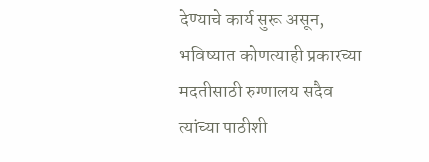देण्याचे कार्य सुरू असून, भविष्यात कोणत्याही प्रकारच्या मदतीसाठी रुग्णालय सदैव त्यांच्या पाठीशी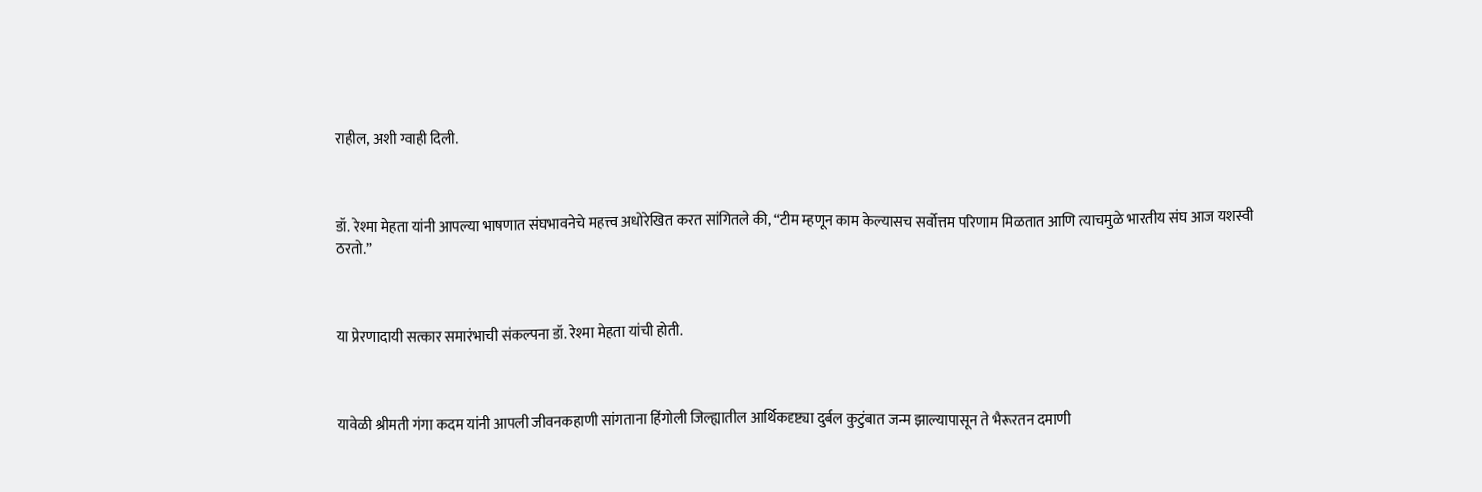राहील, अशी ग्वाही दिली.



डॉ. रेश्मा मेहता यांनी आपल्या भाषणात संघभावनेचे महत्त्व अधोरेखित करत सांगितले की, “टीम म्हणून काम केल्यासच सर्वोत्तम परिणाम मिळतात आणि त्याचमुळे भारतीय संघ आज यशस्वी ठरतो.”



या प्रेरणादायी सत्कार समारंभाची संकल्पना डॉ. रेश्मा मेहता यांची होती.



यावेळी श्रीमती गंगा कदम यांनी आपली जीवनकहाणी सांगताना हिंगोली जिल्ह्यातील आर्थिकदृष्ट्या दुर्बल कुटुंबात जन्म झाल्यापासून ते भैरूरतन दमाणी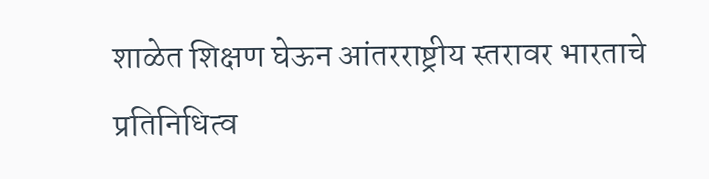शाळेत शिक्षण घेऊन आंतरराष्ट्रीय स्तरावर भारताचे प्रतिनिधित्व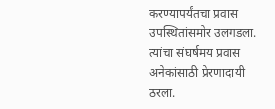करण्यापर्यंतचा प्रवास उपस्थितांसमोर उलगडला. त्यांचा संघर्षमय प्रवास अनेकांसाठी प्रेरणादायी ठरला.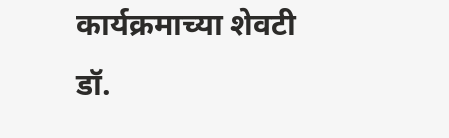कार्यक्रमाच्या शेवटी डॉ.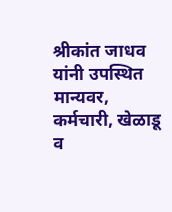श्रीकांत जाधव यांनी उपस्थित मान्यवर, कर्मचारी, खेळाडू व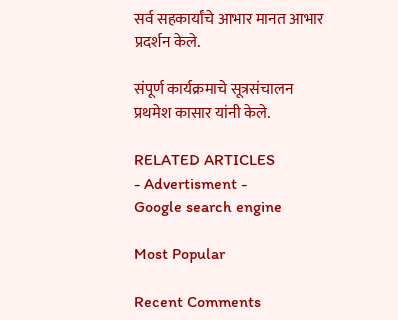सर्व सहकार्यांचे आभार मानत आभार प्रदर्शन केले.

संपूर्ण कार्यक्रमाचे सूत्रसंचालन प्रथमेश कासार यांनी केले.

RELATED ARTICLES
- Advertisment -
Google search engine

Most Popular

Recent Comments